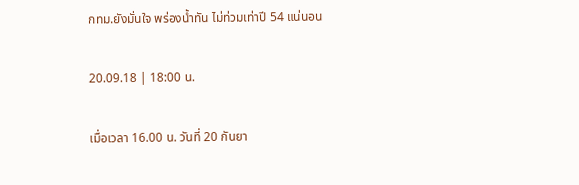กทม.ยังมั่นใจ พร่องน้ำทัน ไม่ท่วมเท่าปี 54 แน่นอน

20.09.18 | 18:00 น.

เมื่อเวลา 16.00 น. วันที่ 20 กันยา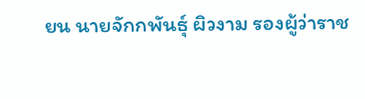ยน นายจักกพันธุ์ ผิวงาม รองผู้ว่าราช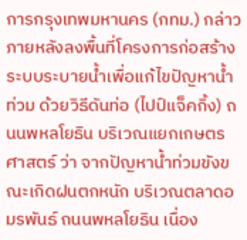การกรุงเทพมหานคร (กทม.) กล่าวภายหลังลงพื้นที่โครงการก่อสร้างระบบระบายน้ำเพื่อแก้ไขปัญหาน้ำท่วม ด้วยวิธีดันท่อ (ไปป์แจ็คกิ้ง) ถนนพหลโยธิน บริเวณแยกเกษตรศาสตร์ ว่า จากปัญหาน้ำท่วมขังขณะเกิดฝนตกหนัก บริเวณตลาดอมรพันธ์ ถนนพหลโยธิน เนื่อง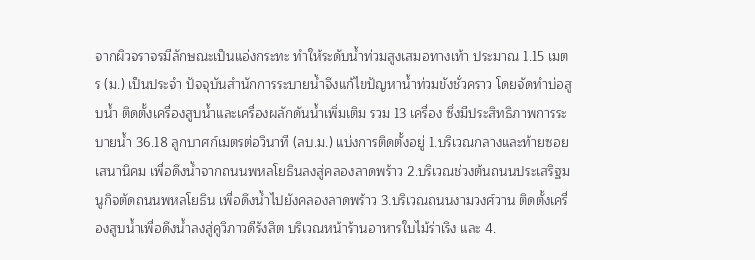จากผิวจราจรมีลักษณะเป็นแอ่งกระทะ ทำให้ระดับน้ำท่วมสูงเสมอทางเท้า ประมาณ 1.15 เมตร (ม.) เป็นประจำ ปัจจุบันสำนักการระบายน้ำจึงแก้ไขปัญหาน้ำท่วมขังชั่วคราว โดยจัดทำบ่อสูบน้ำ ติดตั้งเครื่องสูบน้ำและเครื่องผลักดันน้ำเพิ่มเติม รวม 13 เครื่อง ซึ่งมีประสิทธิภาพการระบายน้ำ 36.18 ลูกบาศก์เมตรต่อวินาที (ลบ.ม.) แบ่งการติดตั้งอยู่ 1.บริเวณกลางและท้ายซอยเสนานิคม เพื่อดึงน้ำจากถนนพหลโยธินลงสู่คลองลาดพร้าว 2.บริเวณช่วงต้นถนนประเสริฐมนูกิจตัดถนนพหลโยธิน เพื่อดึงน้ำไปยังคลองลาดพร้าว 3.บริเวณถนนงามวงศ์วาน ติดตั้งเครื่องสูบน้ำเพื่อดึงน้ำลงสู่คูวิภาวดีรังสิต บริเวณหน้าร้านอาหารใบไม้ร่าเริง และ 4.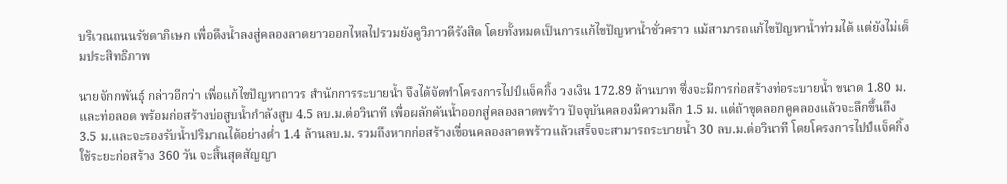บริเวณถนนรัชดาภิเษก เพื่อดึงน้ำลงสู่คลองลาดยาวออกไหลไปรวมยังคูวิภาวดีรังสิต โดยทั้งหมดเป็นการแก้ไขปัญหาน้ำชั่วคราว แม้สามารถแก้ไขปัญหาน้ำท่วมได้ แต่ยังไม่เต็มประสิทธิภาพ

นายจักกพันธุ์ กล่าวอีกว่า เพื่อแก้ไขปัญหาถาวร สำนักการระบายน้ำ จึงได้จัดทำโครงการไปป์แจ็คกิ้ง วงเงิน 172.89 ล้านบาท ซึ่งจะมีการก่อสร้างท่อระบายน้ำ ขนาด 1.80 ม.และท่อลอด พร้อมก่อสร้างบ่อสูบน้ำกำลังสูบ 4.5 ลบ.ม.ต่อวินาที เพื่อผลักดันน้ำออกสู่คลองลาดพร้าว ปัจจุบันคลองมีความลึก 1.5 ม. แต่ถ้าขุดลอกคูคลองแล้วจะลึกขึ้นถึง 3.5 ม.และจะรองรับน้ำปริมาณได้อย่างต่ำ 1.4 ล้านลบ.ม. รวมถึงหากก่อสร้างเขื่อนคลองลาดพร้าวแล้วเสร็จจะสามารถระบายน้ำ 30 ลบ.ม.ต่อวินาที โดยโครงการไปป์แจ็คกิ้ง ใช้ระยะก่อสร้าง 360 วัน จะสิ้นสุดสัญญา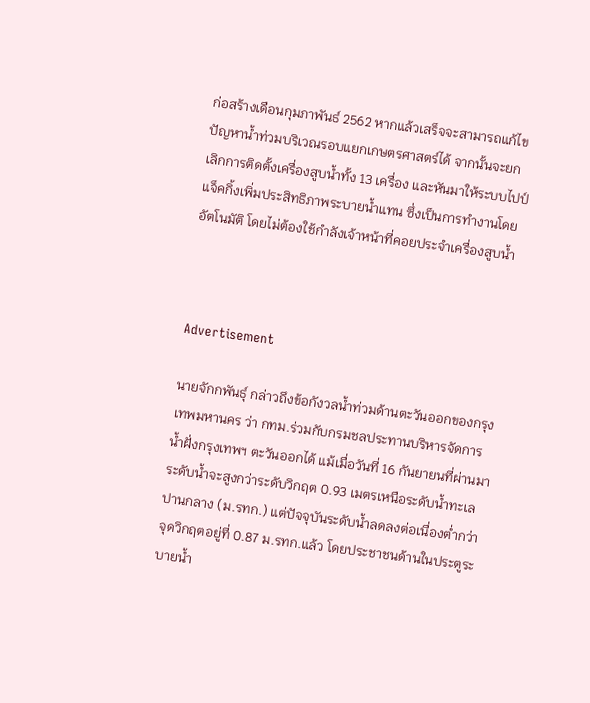ก่อสร้างเดือนกุมภาพันธ์ 2562 หากแล้วเสร็จจะสามารถแก้ไขปัญหาน้ำท่วมบริเวณรอบแยกเกษตรศาสตร์ได้ จากนั้นจะยกเลิกการติดตั้งเครื่องสูบน้ำทั้ง 13 เครื่อง และหันมาให้ระบบไปป์แจ็คกิ้งเพิ่มประสิทธิภาพระบายน้ำแทน ซึ่งเป็นการทำงานโดยอัตโนมัติ โดยไม่ต้องใช้กำลังเจ้าหน้าที่คอยประจำเครื่องสูบน้ำ



Advertisement

นายจักกพันธุ์ กล่าวถึงข้อกังวลน้ำท่วมด้านตะวันออกของกรุงเทพมหานคร ว่า กทม.ร่วมกับกรมชลประทานบริหารจัดการน้ำฝั่งกรุงเทพฯ ตะวันออกได้ แม้เมื่อวันที่ 16 กันยายนที่ผ่านมา ระดับน้ำจะสูงกว่าระดับวิกฤต 0.93 เมตรเหนือระดับน้ำทะเลปานกลาง (ม.รทก.) แต่ปัจจุบันระดับน้ำลดลงต่อเนื่องต่ำกว่าจุดวิกฤตอยู่ที่ 0.87 ม.รทก.แล้ว โดยประชาชนด้านในประตูระบายน้ำ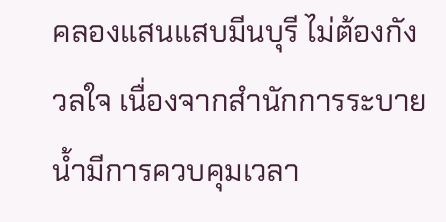คลองแสนแสบมีนบุรี ไม่ต้องกังวลใจ เนื่องจากสำนักการระบายน้ำมีการควบคุมเวลา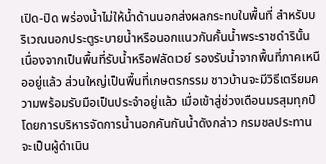เปิด-ปิด พร่องน้ำไม่ให้น้ำด้านนอกส่งผลกระทบในพื้นที่ สำหรับบริเวณนอกประตูระบายน้ำหรือนอกแนวกันคั้นน้ำพระราชดำรินั้น เนื่องจากเป็นพื้นที่รับน้ำหรือฟลัดเวย์ รองรับน้ำจากพื้นที่ภาคเหนืออยู่แล้ว ส่วนใหญ่เป็นพื้นที่เกษตรกรรม ชาวบ้านจะมีวิธีเตรียมความพร้อมรับมือเป็นประจำอยู่แล้ว เมื่อเข้าสู่ช่วงเดือนมรสุมทุกปี โดยการบริหารจัดการน้ำนอกคันกันน้ำดังกล่าว กรมชลประทานจะเป็นผู้ดำเนิน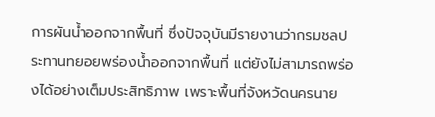การผันน้ำออกจากพื้นที่ ซึ่งปัจจุบันมีรายงานว่ากรมชลประทานทยอยพร่องน้ำออกจากพื้นที่ แต่ยังไม่สามารถพร่องได้อย่างเต็มประสิทธิภาพ เพราะพื้นที่จังหวัดนครนาย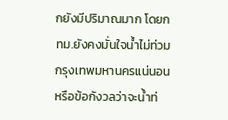กยังมีปริมาณมาก โดยกทม.ยังคงมั่นใจน้ำไม่ท่วมกรุงเทพมหานครแน่นอน หรือข้อกังวลว่าจะน้ำท่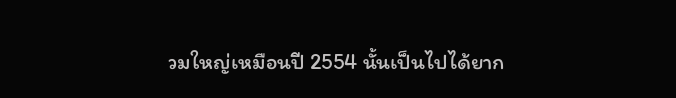วมใหญ่เหมือนปี 2554 นั้นเป็นไปได้ยาก